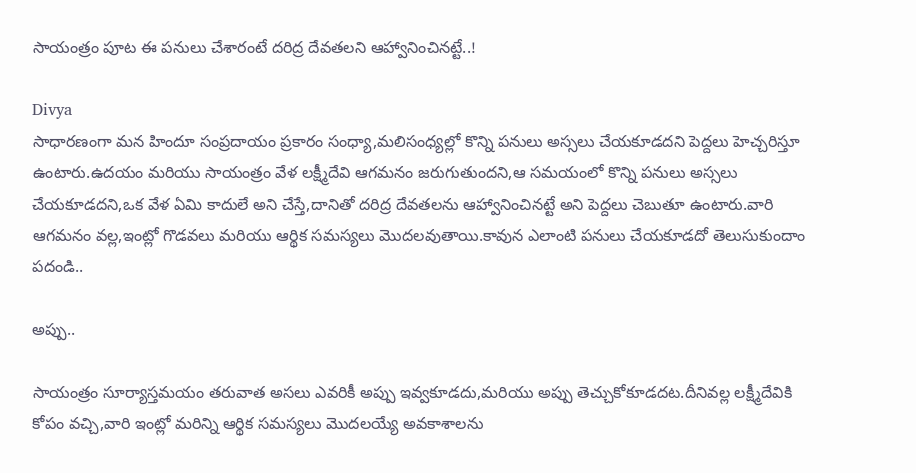సాయంత్రం పూట ఈ పనులు చేశారంటే దరిద్ర దేవతలని ఆహ్వానించినట్టే..!

Divya
సాధారణంగా మన హిందూ సంప్రదాయం ప్రకారం సంధ్యా,మలిసంధ్యల్లో కొన్ని పనులు అస్సలు చేయకూడదని పెద్దలు హెచ్చరిస్తూ ఉంటారు.ఉదయం మరియు సాయంత్రం వేళ లక్ష్మీదేవి ఆగమనం జరుగుతుందని,ఆ సమయంలో కొన్ని పనులు అస్సలు చేయకూడదని,ఒక వేళ ఏమి కాదులే అని చేస్తే,దానితో దరిద్ర దేవతలను ఆహ్వానించినట్టే అని పెద్దలు చెబుతూ ఉంటారు.వారి ఆగమనం వల్ల,ఇంట్లో గొడవలు మరియు ఆర్థిక సమస్యలు మొదలవుతాయి.కావున ఎలాంటి పనులు చేయకూడదో తెలుసుకుందాం పదండి..

అప్పు..

సాయంత్రం సూర్యాస్తమయం తరువాత అసలు ఎవరికీ అప్పు ఇవ్వకూడదు,మరియు అప్పు తెచ్చుకోకూడదట.దీనివల్ల లక్ష్మీదేవికి కోపం వచ్చి,వారి ఇంట్లో మరిన్ని ఆర్థిక సమస్యలు మొదలయ్యే అవకాశాలను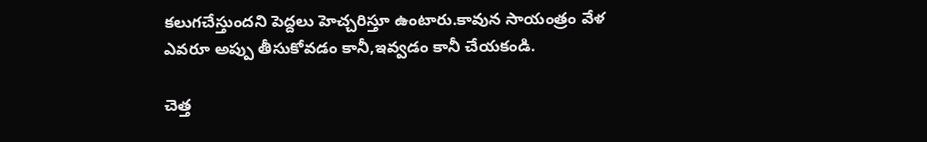కలుగచేస్తుందని పెద్దలు హెచ్చరిస్తూ ఉంటారు.కావున సాయంత్రం వేళ ఎవరూ అప్పు తీసుకోవడం కానీ,ఇవ్వడం కానీ చేయకండి.

చెత్త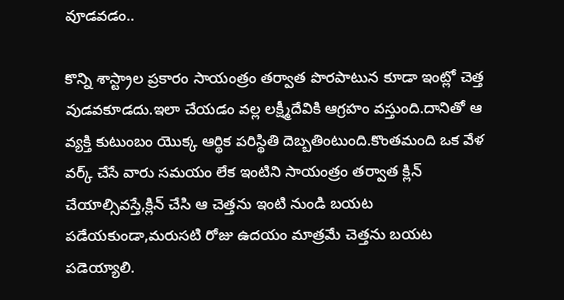వూడవడం..

కొన్ని శాస్ట్రాల ప్రకారం సాయంత్రం తర్వాత పొరపాటున కూడా ఇంట్లో చెత్త వుడవకూడదు.ఇలా చేయడం వల్ల లక్ష్మీదేవికి ఆగ్రహం వస్తుంది.దానితో ఆ వ్యక్తి కుటుంబం యొక్క ఆర్థిక పరిస్థితి దెబ్బతింటుంది.కొంతమంది ఒక వేళ వర్క్ చేసే వారు సమయం లేక ఇంటిని సాయంత్రం తర్వాత క్లిన్ చేయాల్సివస్తే,క్లిన్ చేసి ఆ చెత్తను ఇంటి నుండి బయట పడేయకుండా,మరుసటి రోజు ఉదయం మాత్రమే చెత్తను బయట పడెయ్యాలి.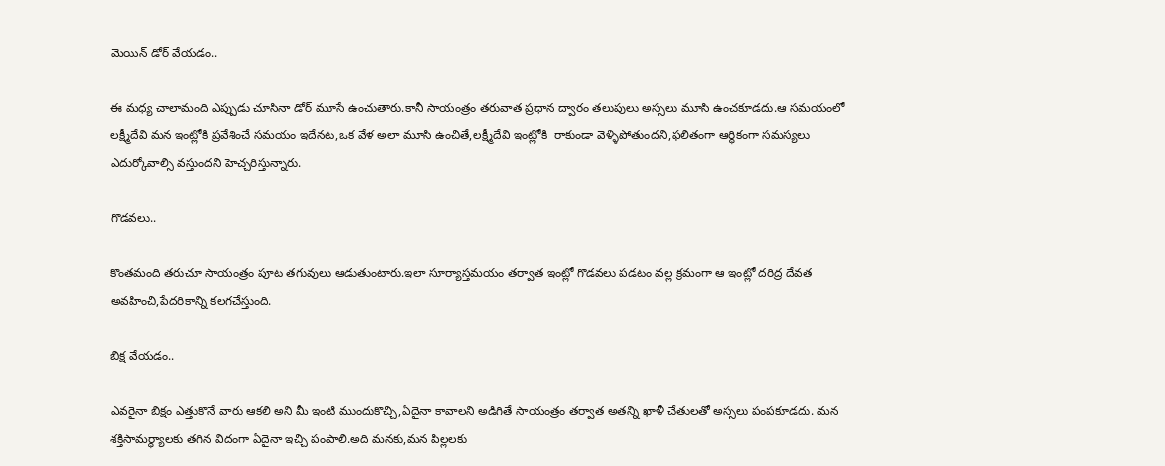మెయిన్ డోర్ వేయడం..

ఈ మధ్య చాలామంది ఎప్పుడు చూసినా డోర్ మూసే ఉంచుతారు.కానీ సాయంత్రం తరువాత ప్రధాన ద్వారం తలుపులు అస్సలు మూసి ఉంచకూడదు.ఆ సమయంలో లక్ష్మీదేవి మన ఇంట్లోకి ప్రవేశించే సమయం ఇదేనట,ఒక వేళ అలా మూసి ఉంచితే,లక్ష్మీదేవి ఇంట్లోకి  రాకుండా వెళ్ళిపోతుందని,ఫలితంగా ఆర్థికంగా సమస్యలు ఎదుర్కోవాల్సి వస్తుందని హెచ్చరిస్తున్నారు.

గొడవలు..

కొంతమంది తరుచూ సాయంత్రం పూట తగువులు ఆడుతుంటారు.ఇలా సూర్యాస్తమయం తర్వాత ఇంట్లో గొడవలు పడటం వల్ల క్రమంగా ఆ ఇంట్లో దరిద్ర దేవత అవహించి,పేదరికాన్ని కలగచేస్తుంది.

బిక్ష వేయడం..

ఎవరైనా బిక్షం ఎత్తుకొనే వారు ఆకలి అని మీ ఇంటి ముందుకొచ్చి,ఏదైనా కావాలని అడిగితే సాయంత్రం తర్వాత అతన్ని ఖాళీ చేతులతో అస్సలు పంపకూడదు. మన శక్తిసామర్థ్యాలకు తగిన విదంగా ఏదైనా ఇచ్చి పంపాలి.అది మనకు,మన పిల్లలకు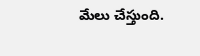మేలు చేస్తుంది.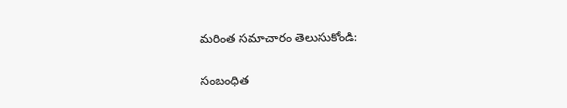మరింత సమాచారం తెలుసుకోండి:

సంబంధిత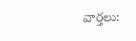వార్తలు: